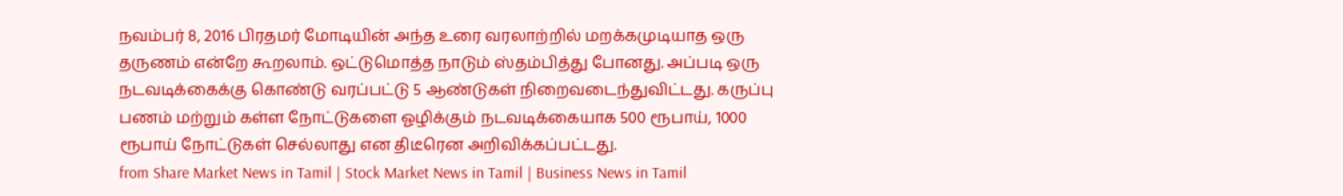நவம்பர் 8, 2016 பிரதமர் மோடியின் அந்த உரை வரலாற்றில் மறக்கமுடியாத ஒரு தருணம் என்றே கூறலாம். ஒட்டுமொத்த நாடும் ஸ்தம்பித்து போனது. அப்படி ஒரு நடவடிக்கைக்கு கொண்டு வரப்பட்டு 5 ஆண்டுகள் நிறைவடைந்துவிட்டது. கருப்பு பணம் மற்றும் கள்ள நோட்டுகளை ஓழிக்கும் நடவடிக்கையாக 500 ரூபாய், 1000 ரூபாய் நோட்டுகள் செல்லாது என திடீரென அறிவிக்கப்பட்டது.
from Share Market News in Tamil | Stock Market News in Tamil | Business News in Tamil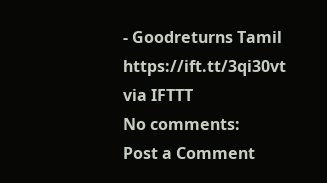- Goodreturns Tamil https://ift.tt/3qi30vt
via IFTTT
No comments:
Post a Comment